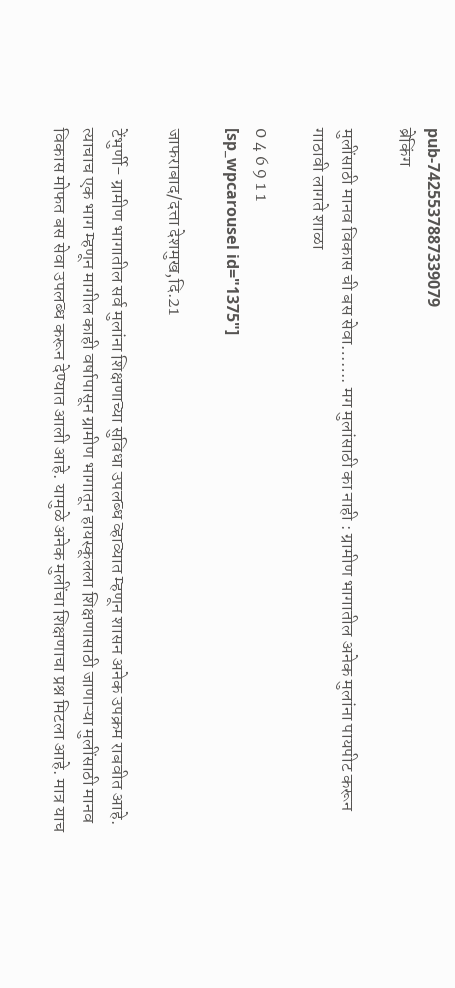pub-7425537887339079
ब्रेकिंग

मुलींसाठी मानव विकास ची बस सेवा……. मग मुलांसाठी का नाही : ग्रामीण भागातील अनेक मुलांना पायपीट करून गाठावी लागते शाळा

0 4 6 9 1 1
[sp_wpcarousel id="1375"]

जाफराबाद/दत्ता देशमुख,दि.21

टेंभुर्णी- ग्रामीण भागातील सर्व मुलांना शिक्षणाच्या सुविधा उपलब्ध व्हाव्यात म्हणून शासन अनेक उपक्रम राबवीत आहे. त्याचाच एक भाग म्हणून मागील काही वर्षापासून ग्रामीण भागातून हायस्कूलला शिक्षणासाठी जाणाऱ्या मुलींसाठी मानव विकास मोफत बस सेवा उपलब्ध करून देण्यात आली आहे. यामुळे अनेक मुलींचा शिक्षणाचा प्रश्न मिटला आहे. मात्र याच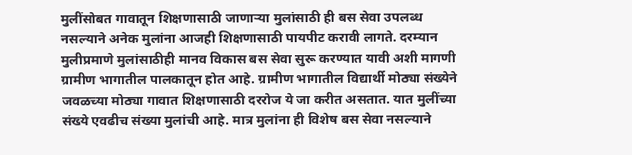मुलींसोबत गावातून शिक्षणासाठी जाणाऱ्या मुलांसाठी ही बस सेवा उपलब्ध नसल्याने अनेक मुलांना आजही शिक्षणासाठी पायपीट करावी लागते. दरम्यान मुलीप्रमाणे मुलांसाठीही मानव विकास बस सेवा सुरू करण्यात यावी अशी मागणी ग्रामीण भागातील पालकातून होत आहे. ग्रामीण भागातील विद्यार्थी मोठ्या संख्येने जवळच्या मोठ्या गावात शिक्षणासाठी दररोज ये जा करीत असतात. यात मुलींच्या संख्ये एवढीच संख्या मुलांची आहे. मात्र मुलांना ही विशेष बस सेवा नसल्याने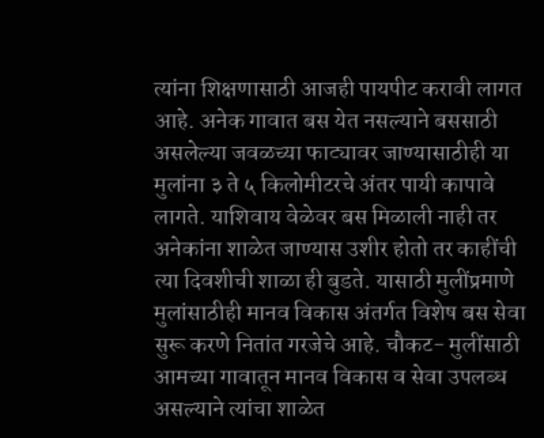त्यांना शिक्षणासाठी आजही पायपीट करावी लागत आहे. अनेक गावात बस येत नसल्याने बससाठी असलेल्या जवळच्या फाट्यावर जाण्यासाठीही या मुलांना ३ ते ५ किलोमीटरचे अंतर पायी कापावे लागते. याशिवाय वेळेवर बस मिळाली नाही तर अनेकांना शाळेत जाण्यास उशीर होतो तर काहींची त्या दिवशीची शाळा ही बुडते. यासाठी मुलींप्रमाणे मुलांसाठीही मानव विकास अंतर्गत विशेष बस सेवा सुरू करणे नितांत गरजेचे आहे. चौकट- मुलींसाठी आमच्या गावातून मानव विकास व सेवा उपलब्ध असल्याने त्यांचा शाळेत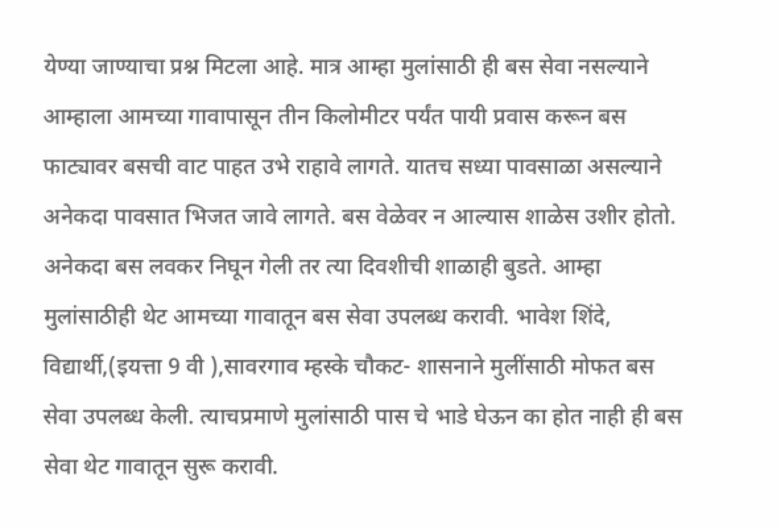येण्या जाण्याचा प्रश्न मिटला आहे. मात्र आम्हा मुलांसाठी ही बस सेवा नसल्याने आम्हाला आमच्या गावापासून तीन किलोमीटर पर्यंत पायी प्रवास करून बस फाट्यावर बसची वाट पाहत उभे राहावे लागते. यातच सध्या पावसाळा असल्याने अनेकदा पावसात भिजत जावे लागते. बस वेळेवर न आल्यास शाळेस उशीर होतो. अनेकदा बस लवकर निघून गेली तर त्या दिवशीची शाळाही बुडते. आम्हा मुलांसाठीही थेट आमच्या गावातून बस सेवा उपलब्ध करावी. भावेश शिंदे, विद्यार्थी,(इयत्ता 9 वी ),सावरगाव म्हस्के चौकट- शासनाने मुलींसाठी मोफत बस सेवा उपलब्ध केली. त्याचप्रमाणे मुलांसाठी पास चे भाडे घेऊन का होत नाही ही बस सेवा थेट गावातून सुरू करावी.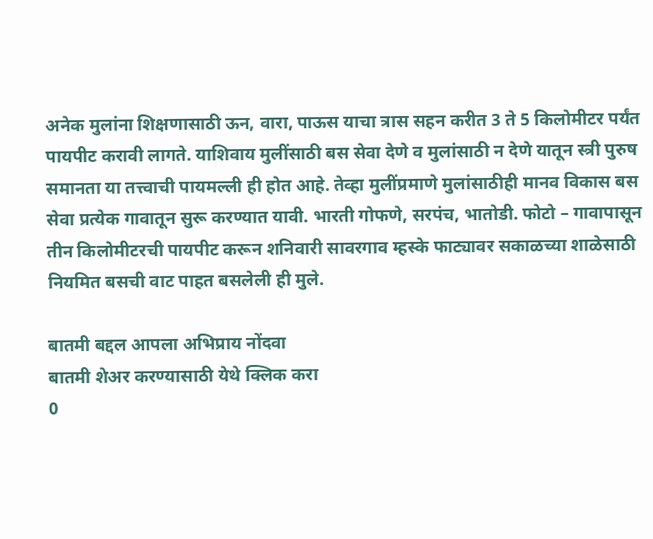अनेक मुलांना शिक्षणासाठी ऊन, वारा, पाऊस याचा त्रास सहन करीत 3 ते 5 किलोमीटर पर्यंत पायपीट करावी लागते. याशिवाय मुलींसाठी बस सेवा देणे व मुलांसाठी न देणे यातून स्त्री पुरुष समानता या तत्त्वाची पायमल्ली ही होत आहे. तेव्हा मुलींप्रमाणे मुलांसाठीही मानव विकास बस सेवा प्रत्येक गावातून सुरू करण्यात यावी. भारती गोफणे, सरपंच, भातोडी. फोटो – गावापासून तीन किलोमीटरची पायपीट करून शनिवारी सावरगाव म्हस्के फाट्यावर सकाळच्या शाळेसाठी नियमित बसची वाट पाहत बसलेली ही मुले.

बातमी बद्दल आपला अभिप्राय नोंदवा
बातमी शेअर करण्यासाठी येथे क्लिक करा
0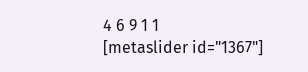4 6 9 1 1
[metaslider id="1367"]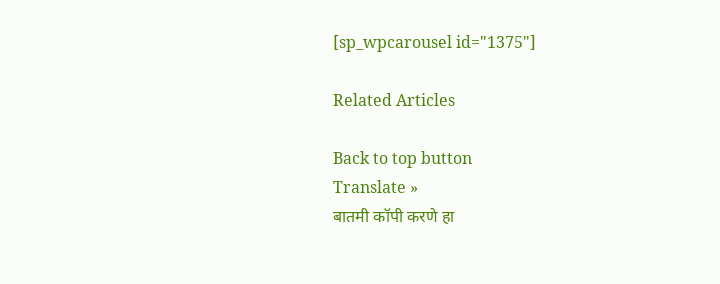[sp_wpcarousel id="1375"]

Related Articles

Back to top button
Translate »
बातमी कॉपी करणे हा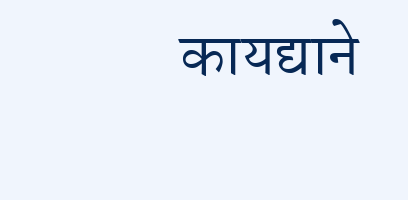कायद्याने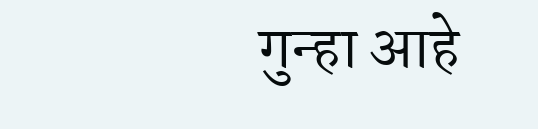गुन्हा आहे